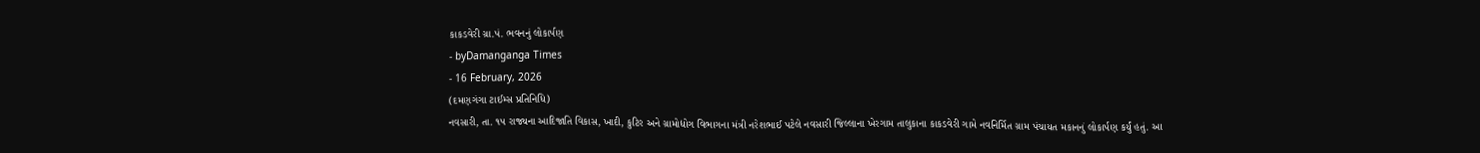કાકડવેરી ગ્રા.પં. ભવનનું લોકાર્પણ
- byDamanganga Times
- 16 February, 2026
(દમણગંગા ટાઈમ્સ પ્રતિનિધિ)
નવસારી, તા. ૧૫ રાજ્યના આદિજાતિ વિકાસ, ખાદી, કુટિર અને ગ્રામોદ્યોગ વિભાગના મંત્રી નરેશભાઈ પટેલે નવસારી જિલ્લાના ખેરગામ તાલુકાના કાકડવેરી ગામે નવનિર્મિત ગ્રામ પંચાયત મકાનનું લોકાર્પણ કર્યું હતું. આ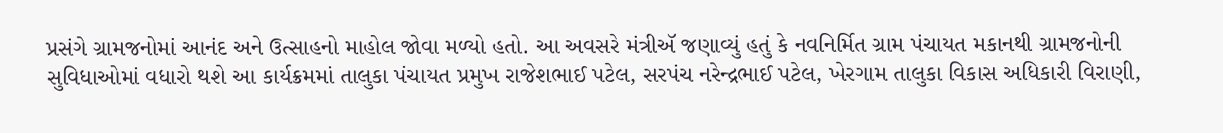પ્રસંગે ગ્રામજનોમાં આનંદ અને ઉત્સાહનો માહોલ જોવા મળ્યો હતો. આ અવસરે મંત્રીઍ જણાવ્યું હતું કે નવનિર્મિત ગ્રામ પંચાયત મકાનથી ગ્રામજનોની સુવિધાઓમાં વધારો થશે આ કાર્યક્રમમાં તાલુકા પંચાયત પ્રમુખ રાજેશભાઈ પટેલ, સરપંચ નરેન્દ્રભાઈ પટેલ, ખેરગામ તાલુકા વિકાસ અધિકારી વિરાણી,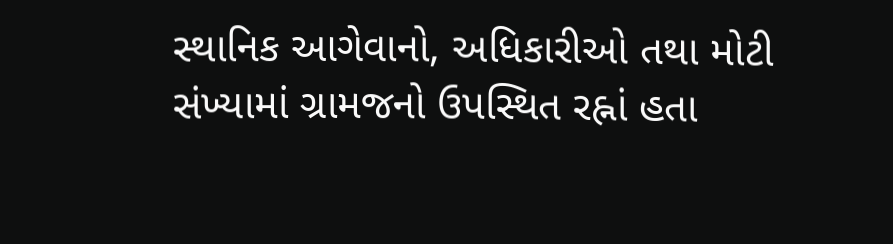સ્થાનિક આગેવાનો, અધિકારીઓ તથા મોટી સંખ્યામાં ગ્રામજનો ઉપસ્થિત રહ્નાં હતા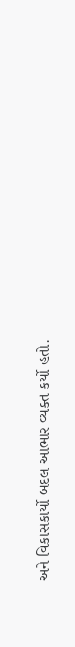અને વિકાસકાર્યો બદલ આભાર વ્યક્ત કર્યો હતો.